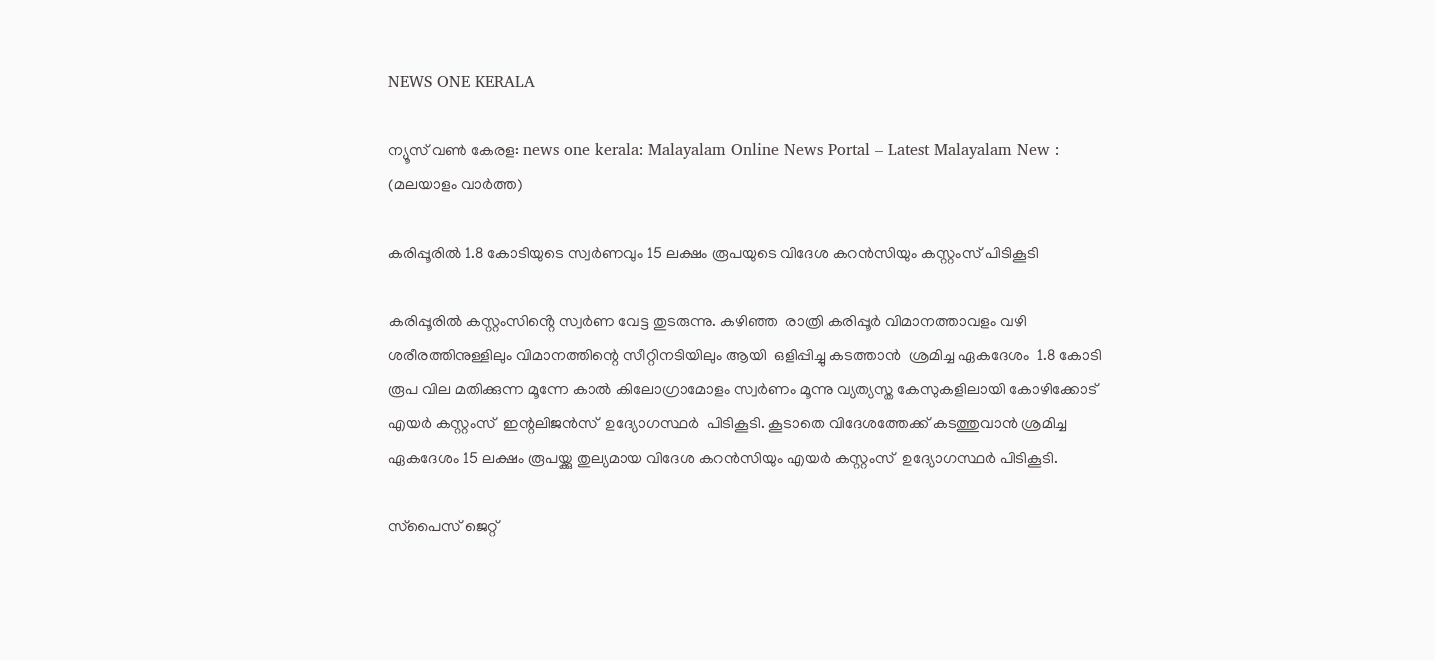NEWS ONE KERALA

ന്യൂസ് വൺ കേരള: news one kerala: Malayalam Online News Portal – Latest Malayalam New : (മലയാളം വാർത്ത)

കരിപ്പൂരിൽ 1.8 കോടിയുടെ സ്വർണവും 15 ലക്ഷം രൂപയുടെ വിദേശ കറൻസിയും കസ്റ്റംസ് പിടികൂടി

കരിപ്പൂരിൽ കസ്റ്റംസിൻ്റെ സ്വർണ വേട്ട തുടരുന്നു. കഴിഞ്ഞ  രാത്രി കരിപ്പൂർ വിമാനത്താവളം വഴി  ശരീരത്തിനുള്ളിലും വിമാനത്തിന്റെ സീറ്റിനടിയിലും ആയി  ഒളിപ്പിച്ചു കടത്താന്‍  ശ്രമിച്ച ഏകദേശം  1.8 കോടി രൂപ വില മതിക്കുന്ന മൂന്നേ കാൽ കിലോഗ്രാമോളം സ്വർണം മൂന്നു വ്യത്യസ്ത കേസുകളിലായി കോഴിക്കോട് എയർ കസ്റ്റംസ്‌  ഇന്റലിജൻസ്  ഉദ്യോഗസ്ഥർ  പിടികൂടി. കൂടാതെ വിദേശത്തേക്ക് കടത്തുവാൻ ശ്രമിച്ച ഏകദേശം 15 ലക്ഷം രൂപയ്ക്കു തുല്യമായ വിദേശ കറൻസിയും എയർ കസ്റ്റംസ്  ഉദ്യോഗസ്ഥർ പിടികൂടി.

സ്‌പൈസ് ജെറ്റ്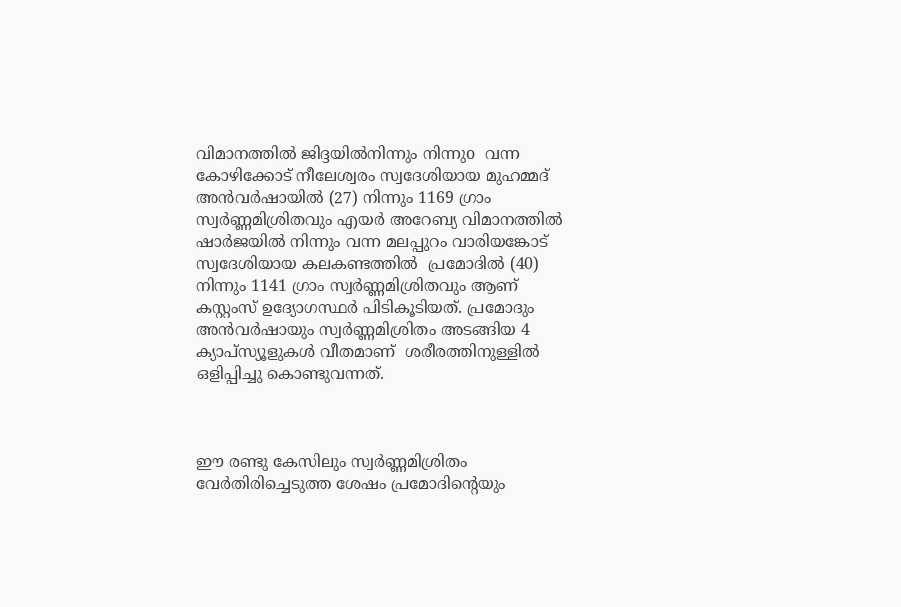വിമാനത്തിൽ ജിദ്ദയിൽനിന്നും നിന്നുo  വന്ന കോഴിക്കോട് നീലേശ്വരം സ്വദേശിയായ മുഹമ്മദ്‌ അൻവർഷായിൽ (27) നിന്നും 1169 ഗ്രാം സ്വർണ്ണമിശ്രിതവും എയർ അറേബ്യ വിമാനത്തിൽ ഷാർജയിൽ നിന്നും വന്ന മലപ്പുറം വാരിയങ്കോട് സ്വദേശിയായ കലകണ്ടത്തിൽ  പ്രമോദിൽ (40) നിന്നും 1141 ഗ്രാം സ്വർണ്ണമിശ്രിതവും ആണ് കസ്റ്റംസ് ഉദ്യോഗസ്ഥർ പിടികൂടിയത്. പ്രമോദും അൻവർഷായും സ്വർണ്ണമിശ്രിതം അടങ്ങിയ 4 ക്യാപ്സ്യൂളുകൾ വീതമാണ്  ശരീരത്തിനുള്ളിൽ ഒളിപ്പിച്ചു കൊണ്ടുവന്നത്.



ഈ രണ്ടു കേസിലും സ്വർണ്ണമിശ്രിതം വേർതിരിച്ചെടുത്ത ശേഷം പ്രമോദിന്റെയും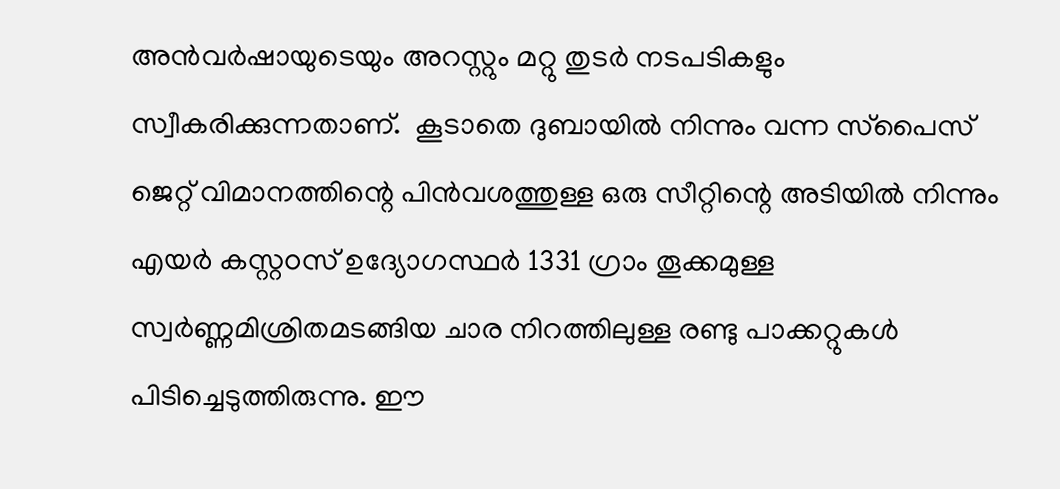അൻവർഷായുടെയും അറസ്റ്റും മറ്റു തുടർ നടപടികളും സ്വീകരിക്കുന്നതാണ്.  കൂടാതെ ദുബായിൽ നിന്നും വന്ന സ്‌പൈസ് ജെറ്റ് വിമാനത്തിന്റെ പിൻവശത്തുള്ള ഒരു സീറ്റിന്റെ അടിയിൽ നിന്നും  എയർ കസ്റ്റoസ്‍ ഉദ്യോഗസ്ഥർ 1331 ഗ്രാം തൂക്കമുള്ള സ്വർണ്ണമിശ്രിതമടങ്ങിയ ചാര നിറത്തിലുള്ള രണ്ടു പാക്കറ്റുകൾ പിടിച്ചെടുത്തിരുന്നു. ഈ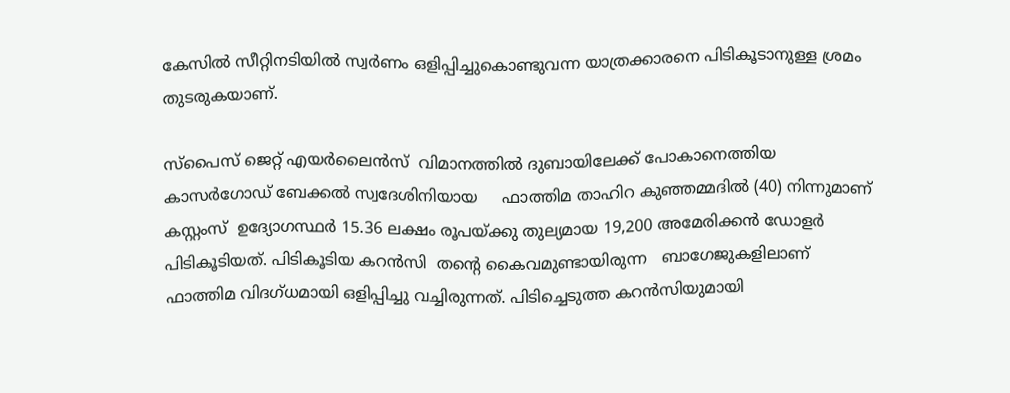കേസിൽ സീറ്റിനടിയിൽ സ്വർണം ഒളിപ്പിച്ചുകൊണ്ടുവന്ന യാത്രക്കാരനെ പിടികൂടാനുള്ള ശ്രമം തുടരുകയാണ്.

സ്‌പൈസ് ജെറ്റ് എയർലൈൻസ്  വിമാനത്തിൽ ദുബായിലേക്ക് പോകാനെത്തിയ കാസർഗോഡ് ബേക്കൽ സ്വദേശിനിയായ     ഫാത്തിമ താഹിറ കുഞ്ഞമ്മദിൽ (40) നിന്നുമാണ് കസ്റ്റംസ്  ഉദ്യോഗസ്ഥർ 15.36 ലക്ഷം രൂപയ്ക്കു തുല്യമായ 19,200 അമേരിക്കൻ ഡോളർ പിടികൂടിയത്. പിടികൂടിയ കറൻസി  തന്റെ കൈവമുണ്ടായിരുന്ന   ബാഗേജുകളിലാണ് ഫാത്തിമ വിദഗ്ധമായി ഒളിപ്പിച്ചു വച്ചിരുന്നത്. പിടിച്ചെടുത്ത കറൻസിയുമായി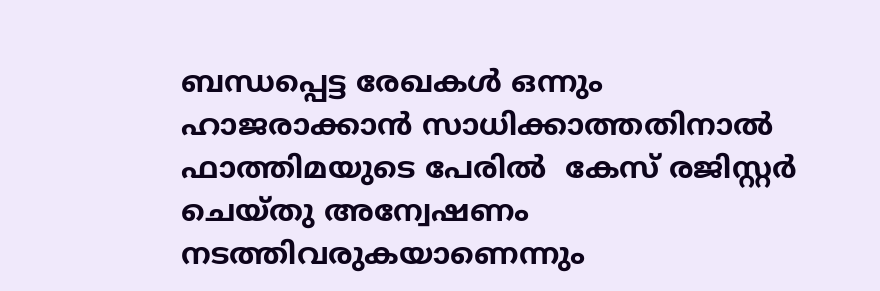ബന്ധപ്പെട്ട രേഖകൾ ഒന്നും ഹാജരാക്കാൻ സാധിക്കാത്തതിനാൽ ഫാത്തിമയുടെ പേരിൽ  കേസ് രജിസ്റ്റർ ചെയ്തു അന്വേഷണം നടത്തിവരുകയാണെന്നും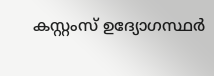കസ്റ്റംസ് ഉദ്യോഗസ്ഥർ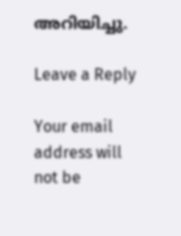അറിയിച്ചു.

Leave a Reply

Your email address will not be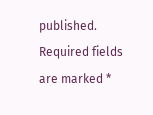published. Required fields are marked *